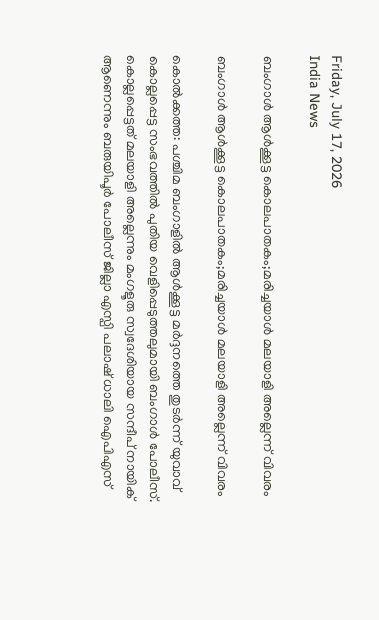Friday, July 17, 2026
India News

ബംഗാൾ ആൾക്കൂട്ട കൊലപാതകം;മരിച്ചയാൾ മലയാളി അല്ലെന്ന് വിവരം

ബംഗാൾ ആൾക്കൂട്ട കൊലപാതകം;മരിച്ചയാൾ മലയാളി അല്ലെന്ന് വിവരം

കൊൽക്കത്ത: പശ്ചിമ ബംഗാളിൽ ആൾക്കൂട്ട മർദ്ദനത്തെ തുടർന്ന് യുവാവ് കൊല്ലപ്പെട്ട സംഭവത്തിൽ പുതിയ വെളിപ്പെടുത്തലുമായി ബംഗാൾ പോലീസ്. കൊല്ലപ്പെട്ടത് മലയാളി അല്ലെന്നും മംഗളൂരു സ്വദേശിയായ സന്ദീപ് നായിക് ആണെന്നും ബരുയിപൂർ പോലീസ് ജില്ലാ എസ്പി പലാഷ് ധാലി ഐപിഎസ്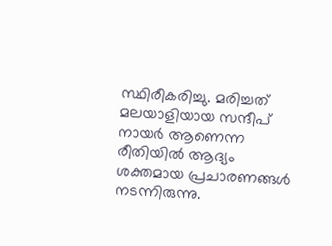സ്ഥിരീകരിച്ചു. മരിച്ചത് മലയാളിയായ സന്ദീപ് നായർ ആണെന്ന രീതിയിൽ ആദ്യം ശക്തമായ പ്രചാരണങ്ങൾ നടന്നിരുന്നു.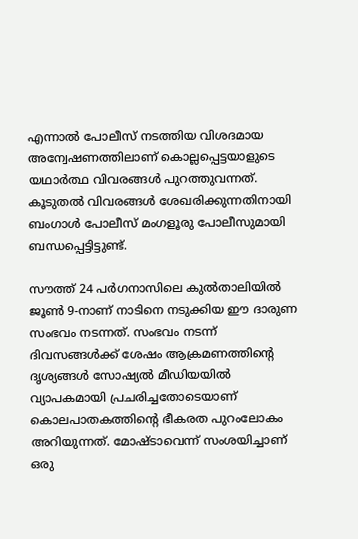എന്നാൽ പോലീസ് നടത്തിയ വിശദമായ അന്വേഷണത്തിലാണ് കൊല്ലപ്പെട്ടയാളുടെ യഥാർത്ഥ വിവരങ്ങൾ പുറത്തുവന്നത്. കൂടുതൽ വിവരങ്ങൾ ശേഖരിക്കുന്നതിനായി ബംഗാൾ പോലീസ് മംഗളൂരു പോലീസുമായി ബന്ധപ്പെട്ടിട്ടുണ്ട്.

സൗത്ത് 24 പർഗനാസിലെ കുൽതാലിയിൽ ജൂൺ 9-നാണ് നാടിനെ നടുക്കിയ ഈ ദാരുണ സംഭവം നടന്നത്. സംഭവം നടന്ന് ദിവസങ്ങൾക്ക് ശേഷം ആക്രമണത്തിന്റെ ദൃശ്യങ്ങൾ സോഷ്യൽ മീഡിയയിൽ വ്യാപകമായി പ്രചരിച്ചതോടെയാണ് കൊലപാതകത്തിന്റെ ഭീകരത പുറംലോകം അറിയുന്നത്. മോഷ്ടാവെന്ന് സംശയിച്ചാണ് ഒരു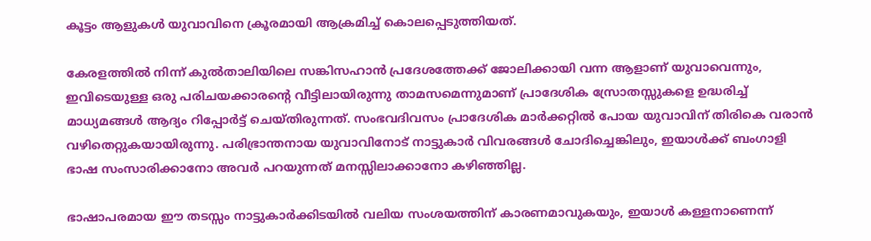കൂട്ടം ആളുകൾ യുവാവിനെ ക്രൂരമായി ആക്രമിച്ച് കൊലപ്പെടുത്തിയത്.

കേരളത്തിൽ നിന്ന് കുൽതാലിയിലെ സങ്കിസഹാൻ പ്രദേശത്തേക്ക് ജോലിക്കായി വന്ന ആളാണ് യുവാവെന്നും, ഇവിടെയുള്ള ഒരു പരിചയക്കാരന്റെ വീട്ടിലായിരുന്നു താമസമെന്നുമാണ് പ്രാദേശിക സ്രോതസ്സുകളെ ഉദ്ധരിച്ച് മാധ്യമങ്ങൾ ആദ്യം റിപ്പോർട്ട് ചെയ്തിരുന്നത്. സംഭവദിവസം പ്രാദേശിക മാർക്കറ്റിൽ പോയ യുവാവിന് തിരികെ വരാൻ വഴിതെറ്റുകയായിരുന്നു. പരിഭ്രാന്തനായ യുവാവിനോട് നാട്ടുകാർ വിവരങ്ങൾ ചോദിച്ചെങ്കിലും, ഇയാൾക്ക് ബംഗാളി ഭാഷ സംസാരിക്കാനോ അവർ പറയുന്നത് മനസ്സിലാക്കാനോ കഴിഞ്ഞില്ല.

ഭാഷാപരമായ ഈ തടസ്സം നാട്ടുകാർക്കിടയിൽ വലിയ സംശയത്തിന് കാരണമാവുകയും, ഇയാൾ കള്ളനാണെന്ന്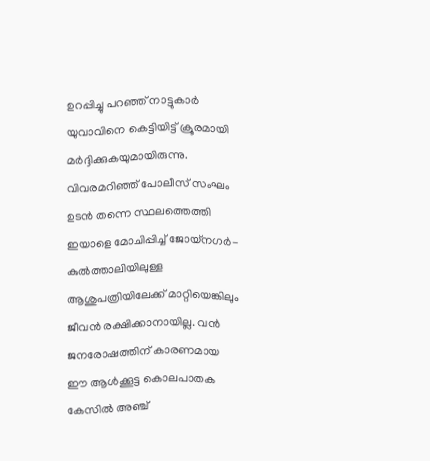ഉറപ്പിച്ചു പറഞ്ഞ് നാട്ടുകാർ യുവാവിനെ കെട്ടിയിട്ട് ക്രൂരമായി മർദ്ദിക്കുകയുമായിരുന്നു. വിവരമറിഞ്ഞ് പോലീസ് സംഘം ഉടൻ തന്നെ സ്ഥലത്തെത്തി ഇയാളെ മോചിപ്പിച്ച് ജോയ്നഗർ-കുൽത്താലിയിലുള്ള ആശുപത്രിയിലേക്ക് മാറ്റിയെങ്കിലും ജീവൻ രക്ഷിക്കാനായില്ല. വൻ ജനരോഷത്തിന് കാരണമായ ഈ ആൾക്കൂട്ട കൊലപാതക കേസിൽ അഞ്ച്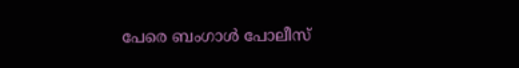പേരെ ബംഗാൾ പോലീസ്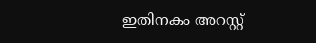ഇതിനകം അറസ്റ്റ്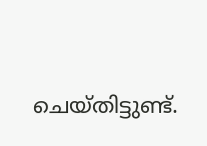ചെയ്തിട്ടുണ്ട്.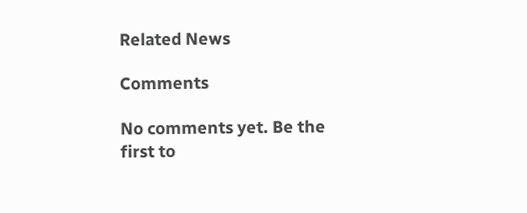Related News

Comments

No comments yet. Be the first to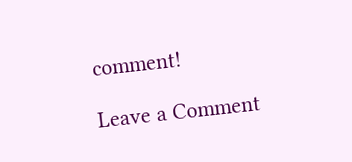comment!

Leave a Comment